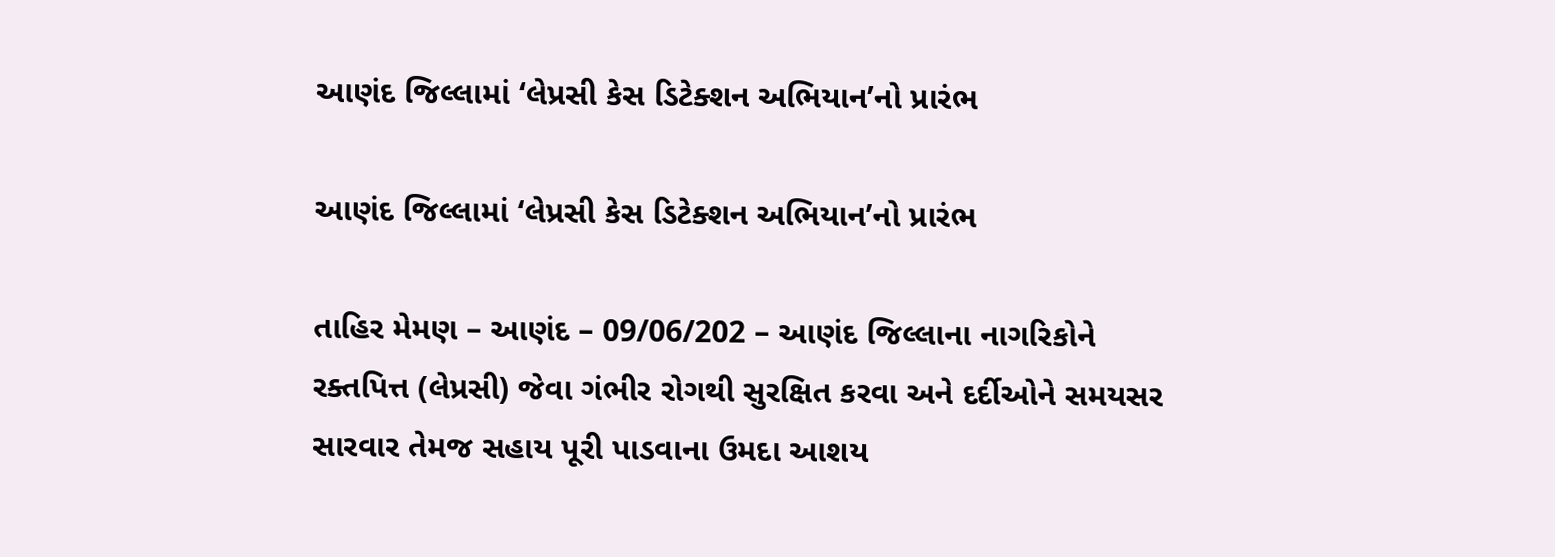આણંદ જિલ્લામાં ‘લેપ્રસી કેસ ડિટેક્શન અભિયાન’નો પ્રારંભ

આણંદ જિલ્લામાં ‘લેપ્રસી કેસ ડિટેક્શન અભિયાન’નો પ્રારંભ

તાહિર મેમણ – આણંદ – 09/06/202 – આણંદ જિલ્લાના નાગરિકોને રક્તપિત્ત (લેપ્રસી) જેવા ગંભીર રોગથી સુરક્ષિત કરવા અને દર્દીઓને સમયસર સારવાર તેમજ સહાય પૂરી પાડવાના ઉમદા આશય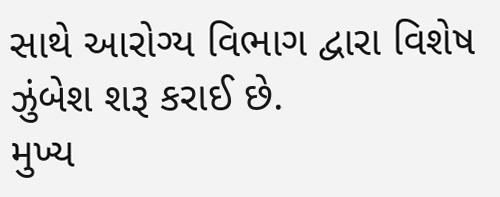સાથે આરોગ્ય વિભાગ દ્વારા વિશેષ ઝુંબેશ શરૂ કરાઈ છે.
મુખ્ય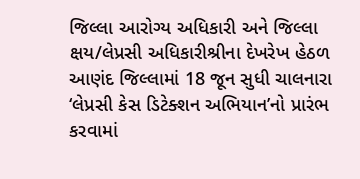જિલ્લા આરોગ્ય અધિકારી અને જિલ્લા ક્ષય/લેપ્રસી અધિકારીશ્રીના દેખરેખ હેઠળ આણંદ જિલ્લામાં 18 જૂન સુધી ચાલનારા ‘લેપ્રસી કેસ ડિટેક્શન અભિયાન’નો પ્રારંભ કરવામાં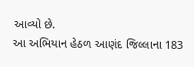આવ્યો છે.
આ અભિયાન હેઠળ આણંદ જિલ્લાના 183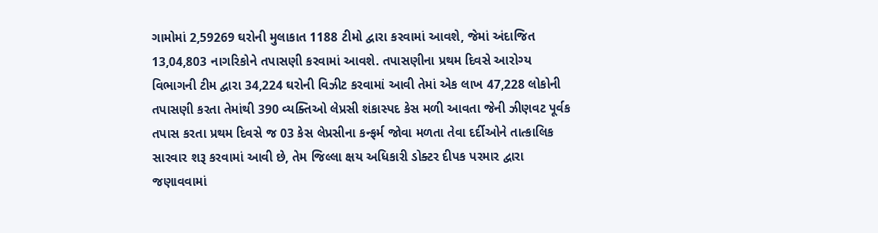ગામોમાં 2,59269 ઘરોની મુલાકાત 1188 ટીમો દ્વારા કરવામાં આવશે, જેમાં અંદાજિત 13,04,803 નાગરિકોને તપાસણી કરવામાં આવશે. તપાસણીના પ્રથમ દિવસે આરોગ્ય વિભાગની ટીમ દ્વારા 34,224 ઘરોની વિઝીટ કરવામાં આવી તેમાં એક લાખ 47,228 લોકોની તપાસણી કરતા તેમાંથી 390 વ્યક્તિઓ લેપ્રસી શંકાસ્પદ કેસ મળી આવતા જેની ઝીણવટ પૂર્વક તપાસ કરતા પ્રથમ દિવસે જ 03 કેસ લેપ્રસીના કન્ફર્મ જોવા મળતા તેવા દર્દીઓને તાત્કાલિક સારવાર શરૂ કરવામાં આવી છે, તેમ જિલ્લા ક્ષય અધિકારી ડોક્ટર દીપક પરમાર દ્વારા જણાવવામાં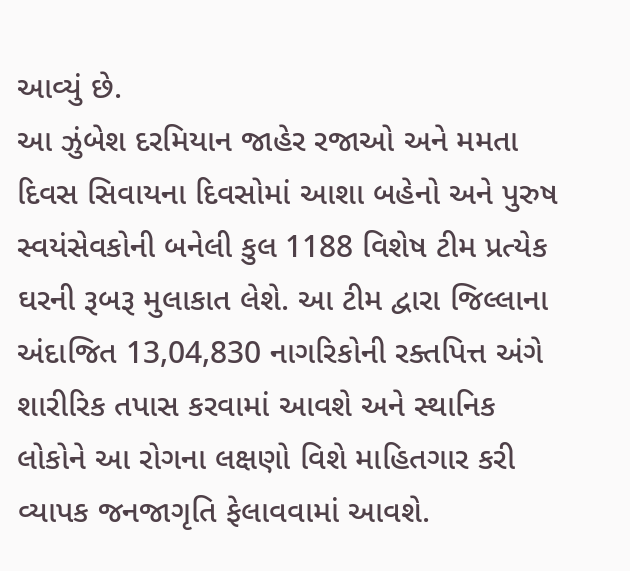આવ્યું છે.
આ ઝુંબેશ દરમિયાન જાહેર રજાઓ અને મમતા દિવસ સિવાયના દિવસોમાં આશા બહેનો અને પુરુષ સ્વયંસેવકોની બનેલી કુલ 1188 વિશેષ ટીમ પ્રત્યેક ઘરની રૂબરૂ મુલાકાત લેશે. આ ટીમ દ્વારા જિલ્લાના અંદાજિત 13,04,830 નાગરિકોની રક્તપિત્ત અંગે શારીરિક તપાસ કરવામાં આવશે અને સ્થાનિક લોકોને આ રોગના લક્ષણો વિશે માહિતગાર કરી વ્યાપક જનજાગૃતિ ફેલાવવામાં આવશે.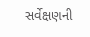સર્વેક્ષણની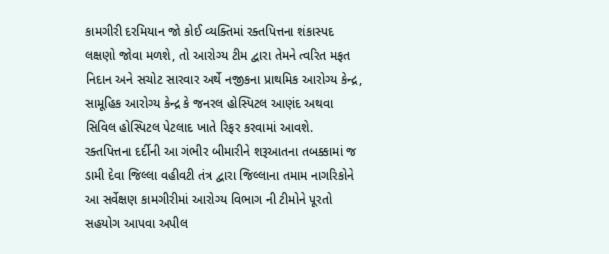કામગીરી દરમિયાન જો કોઈ વ્યક્તિમાં રક્તપિત્તના શંકાસ્પદ લક્ષણો જોવા મળશે, તો આરોગ્ય ટીમ દ્વારા તેમને ત્વરિત મફત નિદાન અને સચોટ સારવાર અર્થે નજીકના પ્રાથમિક આરોગ્ય કેન્દ્ર, સામૂહિક આરોગ્ય કેન્દ્ર કે જનરલ હોસ્પિટલ આણંદ અથવા સિવિલ હોસ્પિટલ પેટલાદ ખાતે રિફર કરવામાં આવશે.
રક્તપિત્તના દર્દીની આ ગંભીર બીમારીને શરૂઆતના તબક્કામાં જ ડામી દેવા જિલ્લા વહીવટી તંત્ર દ્વારા જિલ્લાના તમામ નાગરિકોને આ સર્વેક્ષણ કામગીરીમાં આરોગ્ય વિભાગ ની ટીમોને પૂરતો સહયોગ આપવા અપીલ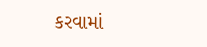કરવામાં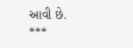આવી છે.
***